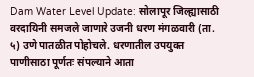Dam Water Level Update: सोलापूर जिल्ह्यासाठी वरदायिनी समजले जाणारे उजनी धरण मंगळवारी (ता. ५) उणे पातळीत पोहोचले. धरणातील उपयुक्त पाणीसाठा पूर्णतः संपल्याने आता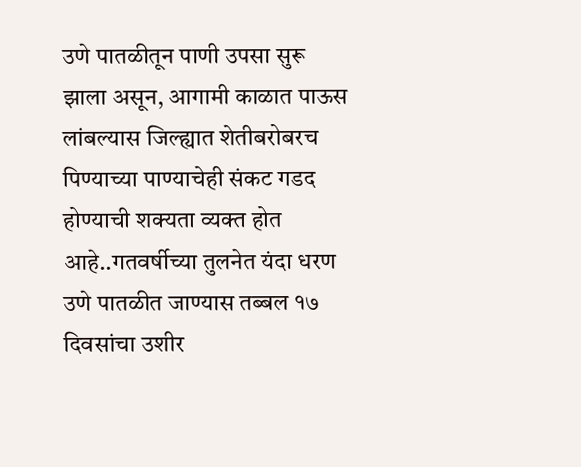उणे पातळीतून पाणी उपसा सुरू झाला असून, आगामी काळात पाऊस लांबल्यास जिल्ह्यात शेतीबरोबरच पिण्याच्या पाण्याचेही संकट गडद होण्याची शक्यता व्यक्त होत आहे..गतवर्षीच्या तुलनेत यंदा धरण उणे पातळीत जाण्यास तब्बल १७ दिवसांचा उशीर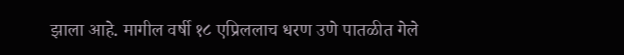झाला आहे. मागील वर्षी १८ एप्रिललाच धरण उणे पातळीत गेले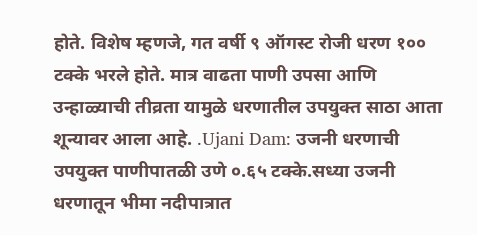होते. विशेष म्हणजे, गत वर्षी ९ ऑगस्ट रोजी धरण १०० टक्के भरले होते. मात्र वाढता पाणी उपसा आणि उन्हाळ्याची तीव्रता यामुळे धरणातील उपयुक्त साठा आता शून्यावर आला आहे. .Ujani Dam: उजनी धरणाची उपयुक्त पाणीपातळी उणे ०.६५ टक्के.सध्या उजनी धरणातून भीमा नदीपात्रात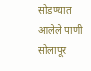सोडण्यात आलेले पाणी सोलापूर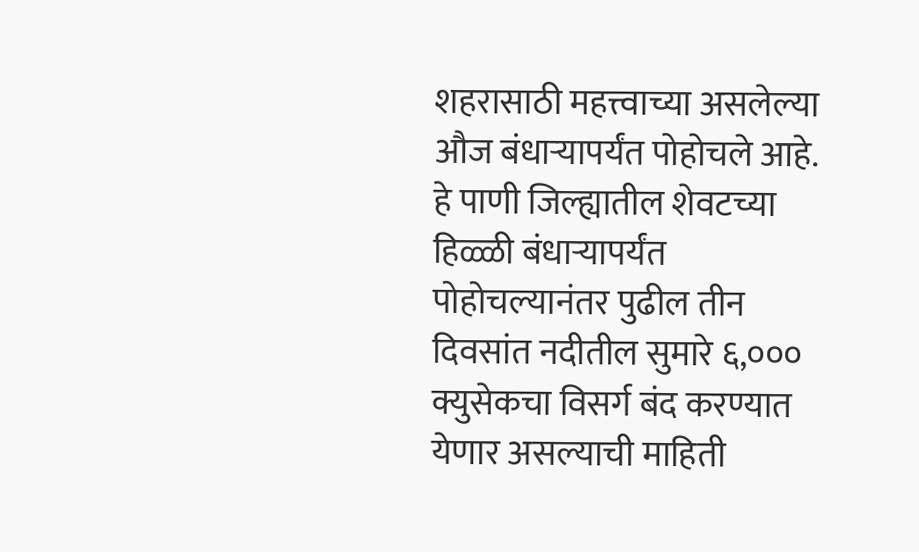शहरासाठी महत्त्वाच्या असलेल्या औज बंधाऱ्यापर्यंत पोहोचले आहे. हे पाणी जिल्ह्यातील शेवटच्या हिळ्ळी बंधाऱ्यापर्यंत पोहोचल्यानंतर पुढील तीन दिवसांत नदीतील सुमारे ६,००० क्युसेकचा विसर्ग बंद करण्यात येणार असल्याची माहिती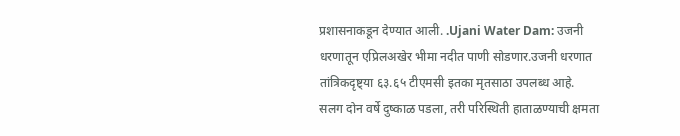प्रशासनाकडून देण्यात आली. .Ujani Water Dam: उजनी धरणातून एप्रिलअखेर भीमा नदीत पाणी सोडणार.उजनी धरणात तांत्रिकदृष्ट्या ६३.६५ टीएमसी इतका मृतसाठा उपलब्ध आहे. सलग दोन वर्षे दुष्काळ पडला, तरी परिस्थिती हाताळण्याची क्षमता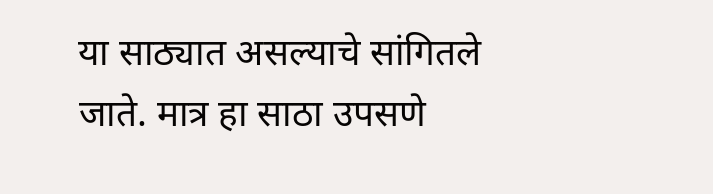या साठ्यात असल्याचे सांगितले जाते. मात्र हा साठा उपसणे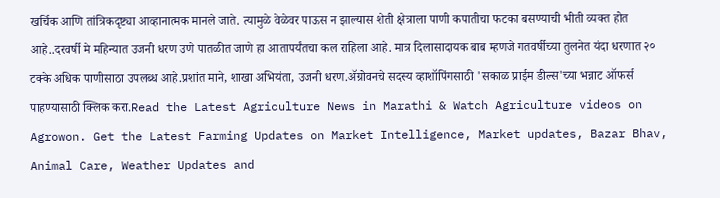खर्चिक आणि तांत्रिकदृष्ट्या आव्हानात्मक मानले जाते. त्यामुळे वेळेवर पाऊस न झाल्यास शेती क्षेत्राला पाणी कपातीचा फटका बसण्याची भीती व्यक्त होत आहे..दरवर्षी मे महिन्यात उजनी धरण उणे पातळीत जाणे हा आतापर्यंतचा कल राहिला आहे. मात्र दिलासादायक बाब म्हणजे गतवर्षीच्या तुलनेत यंदा धरणात २० टक्के अधिक पाणीसाठा उपलब्ध आहे.प्रशांत माने, शाखा अभियंता, उजनी धरण.ॲग्रोवनचे सदस्य व्हाशॉपिंगसाठी 'सकाळ प्राईम डील्स'च्या भन्नाट ऑफर्स पाहण्यासाठी क्लिक करा.Read the Latest Agriculture News in Marathi & Watch Agriculture videos on Agrowon. Get the Latest Farming Updates on Market Intelligence, Market updates, Bazar Bhav, Animal Care, Weather Updates and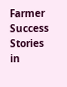Farmer Success Stories in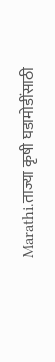Marathi.ताज्या कृषी घडामोडींसाठी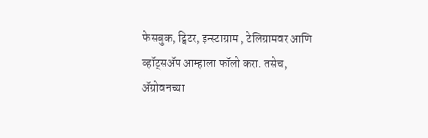फेसबुक, ट्विटर, इन्स्टाग्राम , टेलिग्रामवर आणि व्हॉट्सॲप आम्हाला फॉलो करा. तसेच, ॲग्रोवनच्या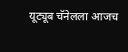यूट्यूब चॅनेलला आजच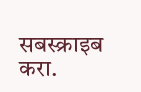सबस्क्राइब करा.